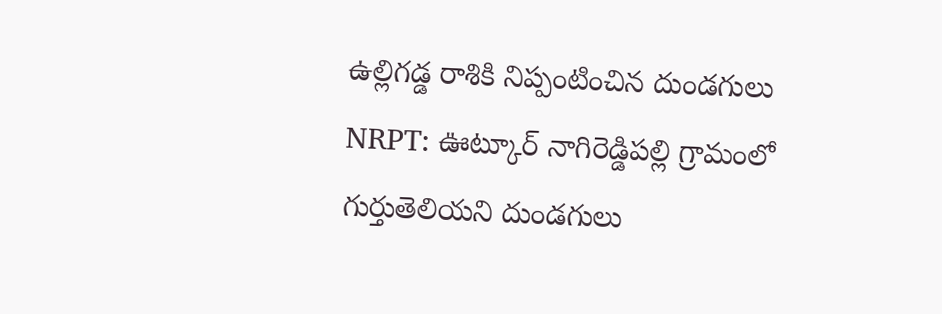ఉల్లిగడ్డ రాశికి నిప్పంటించిన దుండగులు
NRPT: ఊట్కూర్ నాగిరెడ్డిపల్లి గ్రామంలో గుర్తుతెలియని దుండగులు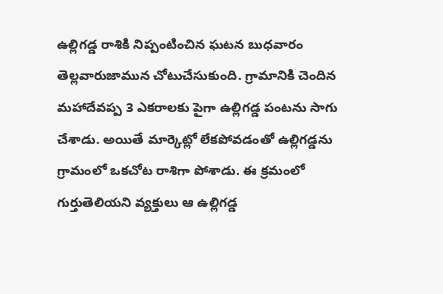ఉల్లిగడ్డ రాశికి నిప్పంటించిన ఘటన బుధవారం తెల్లవారుజామున చోటుచేసుకుంది. గ్రామానికి చెందిన మహాదేవప్ప 3 ఎకరాలకు పైగా ఉల్లిగడ్డ పంటను సాగు చేశాడు. అయితే మార్కెట్లో లేకపోవడంతో ఉల్లిగడ్డను గ్రామంలో ఒకచోట రాశిగా పోశాడు. ఈ క్రమంలో గుర్తుతెలియని వ్యక్తులు ఆ ఉల్లిగడ్డ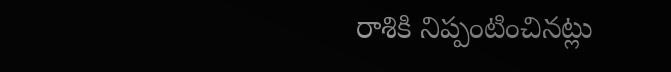రాశికి నిప్పంటించినట్లు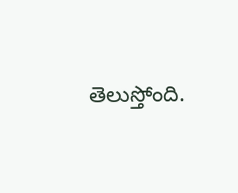తెలుస్తోంది.